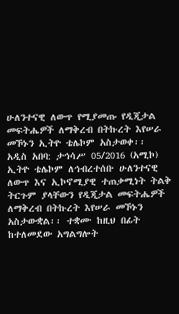ሁለንተናዊ ለውጥ የሚያመጡ የዲጂታል መፍትሔዎች ለማቅረብ በትኩረት እየሠራ መኾኑን ኢትዮ ቴሌኮም አስታወቀ፡፡
አዲስ አበባ: ታኅሳሥ 05/2016 (አሚኮ) ኢትዮ ቴሌኮም ለኅብረተሰቡ ሁለንተናዊ ለውጥ እና ኢኮኖሚያዊ ተጠቃሚነት ትልቅ ትርጉም ያላቸውን የዲጂታል መፍትሔዎች ለማቅረብ በትኩረት እየሠራ መኾኑን አስታውቋል፡፡ ተቋሙ ከዚህ በፊት ከተለመደው አግልግሎት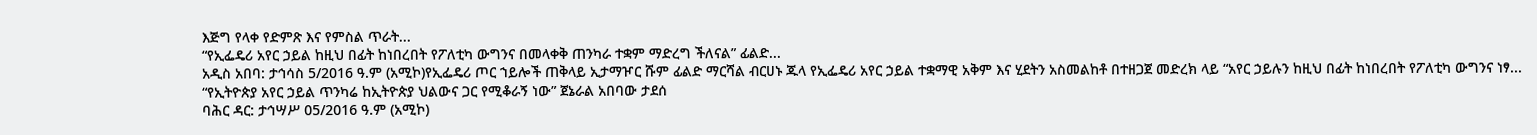እጅግ የላቀ የድምጽ እና የምስል ጥራት...
“የኢፌዴሪ አየር ኃይል ከዚህ በፊት ከነበረበት የፖለቲካ ውግንና በመላቀቅ ጠንካራ ተቋም ማድረግ ችለናል” ፊልድ...
አዲስ አበባ: ታኅሳስ 5/2016 ዓ.ም (አሚኮ)የኢፌዴሪ ጦር ኀይሎች ጠቅላይ ኢታማዦር ሹም ፊልድ ማርሻል ብርሀኑ ጁላ የኢፌዴሪ አየር ኃይል ተቋማዊ አቅም እና ሂደትን አስመልከቶ በተዘጋጀ መድረክ ላይ “አየር ኃይሉን ከዚህ በፊት ከነበረበት የፖለቲካ ውግንና ነፃ...
“የኢትዮጵያ አየር ኃይል ጥንካሬ ከኢትዮጵያ ህልውና ጋር የሚቆራኝ ነው” ጀኔራል አበባው ታደሰ
ባሕር ዳር: ታኅሣሥ 05/2016 ዓ.ም (አሚኮ)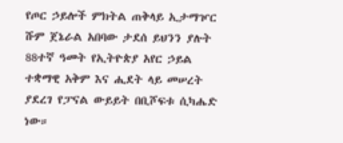የጦር ኃይሎች ምክትል ጠቅላይ ኢታማዦር ሹም ጀኔራል አበባው ታደሰ ይህንን ያሉት 88ተኛ ዓመት የኢትዮጵያ አየር ኃይል ተቋማዊ አቅም እና ሒደት ላይ መሠረት ያደረገ የፓናል ውይይት በቢሾፍቱ ሲካሔድ ነው።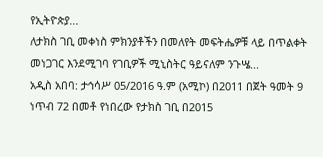የኢትዮጵያ...
ለታክስ ገቢ መቀነስ ምክንያቶችን በመለየት መፍትሔዎቹ ላይ በጥልቀት መነጋገር እንደሚገባ የገቢዎች ሚኒስትር ዓይናለም ንጉሤ...
አዲስ አበባ: ታኅሳሥ 05/2016 ዓ.ም (አሚኮ) በ2011 በጀት ዓመት 9 ነጥብ 72 በመቶ የነበረው የታክስ ገቢ በ2015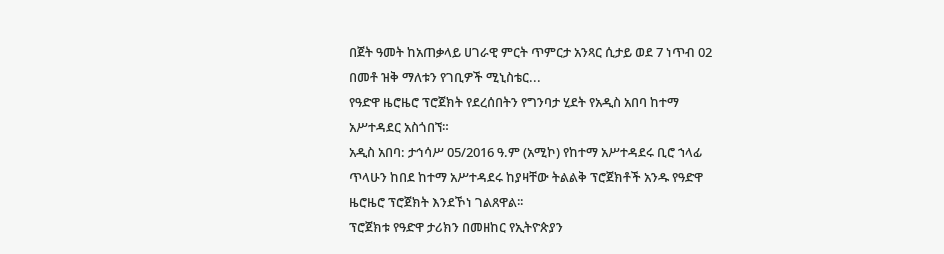በጀት ዓመት ከአጠቃላይ ሀገራዊ ምርት ጥምርታ አንጻር ሲታይ ወደ 7 ነጥብ 02 በመቶ ዝቅ ማለቱን የገቢዎች ሚኒስቴር...
የዓድዋ ዜሮዜሮ ፕሮጀክት የደረሰበትን የግንባታ ሂደት የአዲስ አበባ ከተማ አሥተዳደር አስጎበኘ።
አዲስ አበባ: ታኅሳሥ 05/2016 ዓ.ም (አሚኮ) የከተማ አሥተዳደሩ ቢሮ ኀላፊ ጥላሁን ከበደ ከተማ አሥተዳደሩ ከያዛቸው ትልልቅ ፕሮጀክቶች አንዱ የዓድዋ ዜሮዜሮ ፕሮጀክት እንደኾነ ገልጸዋል፡፡
ፕሮጀክቱ የዓድዋ ታሪክን በመዘከር የኢትዮጵያን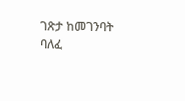ገጽታ ከመገንባት ባለፈ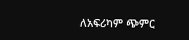ለአፍሪካም ጭምር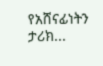የአሸናፊነትን ታሪክ...